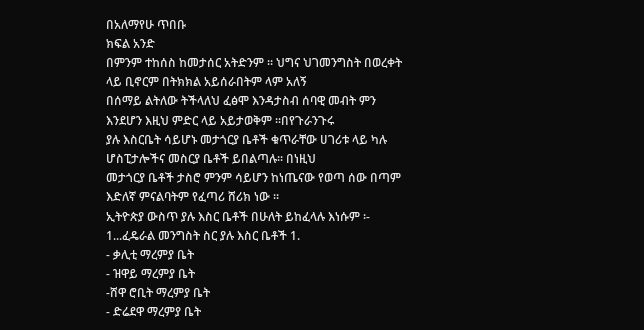በአለማየሁ ጥበቡ
ክፍል አንድ
በምንም ተከሰስ ከመታሰር አትድንም ፡፡ ህግና ህገመንግስት በወረቀት ላይ ቢኖርም በትክክል አይሰራበትም ላም አለኝ
በሰማይ ልትለው ትችላለህ ፈፅሞ እንዳታስብ ሰባዊ መብት ምን እንደሆን እዚህ ምድር ላይ አይታወቅም ፡፡በየጉራንጉሩ
ያሉ እስርቤት ሳይሆኑ መታጎርያ ቤቶች ቁጥራቸው ሀገሪቱ ላይ ካሉ ሆስፒታሎችና መስርያ ቤቶች ይበልጣሉ፡፡ በነዚህ
መታጎርያ ቤቶች ታስሮ ምንም ሳይሆን ከነጤናው የወጣ ሰው በጣም እድለኛ ምናልባትም የፈጣሪ ሸሪክ ነው ፡፡
ኢትዮጵያ ውስጥ ያሉ እስር ቤቶች በሁለት ይከፈላሉ እነሱም ፡-
1...ፈዴራል መንግስት ስር ያሉ እስር ቤቶች 1.
- ቃሊቲ ማረምያ ቤት
- ዝዋይ ማረምያ ቤት
-ሸዋ ሮቢት ማረምያ ቤት
- ድሬደዋ ማረምያ ቤት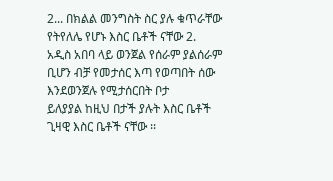2... በክልል መንግስት ስር ያሉ ቁጥራቸው የትየለሌ የሆኑ እስር ቤቶች ናቸው 2.
አዲስ አበባ ላይ ወንጀል የሰራም ያልሰራም ቢሆን ብቻ የመታሰር እጣ የወጣበት ሰው እንደወንጀሉ የሚታሰርበት ቦታ
ይለያያል ከዚህ በታች ያሉት እስር ቤቶች ጊዛዊ እስር ቤቶች ናቸው ፡፡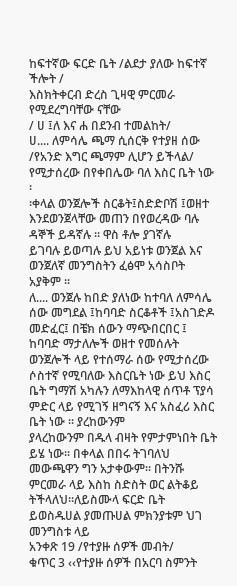ከፍተኛው ፍርድ ቤት /ልደታ ያለው ከፍተኛ ችሎት /
እስክትቀርብ ድረስ ጊዛዊ ምርመራ የሚደረግባቸው ናቸው
/ ሀ ፤ለ እና ሐ በደንብ ተመልከት/
ሀ.... ለምሳሌ ጫማ ሲሰርቅ የተያዘ ሰው /የአንድ እግር ጫማም ሊሆን ይችላል/ የሚታሰረው በየቀበሌው ባለ እስር ቤት ነው ፡
፡ቀላል ወንጀሎች ስርቆት፤ስድድቦሽ ፤ወዘተ እንደወንጀላቸው መጠን በየወረዳው ባሉ ዳኞች ይዳኛሉ ፡፡ ዋስ ቶሎ ያገኛሉ
ይገባሉ ይወጣሉ ይህ አይነቱ ወንጀል እና ወንጀለኛ መንግስትን ፈፅሞ አሳስቦት አያቅም ፡፡
ለ.... ወንጀሉ ከበድ ያለነው ከተባለ ለምሳሌ ሰው መግደል ፤ከባባድ ስርቆቶች ፤አስገድዶ መድፈር፤ በቼክ ሰውን ማጭበርበር ፤
ከባባድ ማታለሎች ወዘተ የመሰሉት ወንጀሎች ላይ የተሰማራ ሰው የሚታሰረው ሶስተኛ የሚባለው እስርቤት ነው ይህ እስር
ቤት ግማሽ አካሉን ለማእከላዊ ሰጥቶ ፕያሳ ምድር ላይ የሚገኝ ዘግናኝ እና አስፈሪ እስር ቤት ነው ፡፡ ያረከውንም
ያላረከውንም በዱላ ብዛት የምታምነበት ቤት ይሄ ነው፡፡ በቀላል በበሩ ትገባለህ መውጫዋን ግን አታቀውም፡፡ በትንሹ
ምርመራ ላይ እስከ ስድስት ወር ልትቆይ ትችላለህ፡፡ለይስሙላ ፍርድ ቤት ይወስዱሀል ያመጡሀል ምክንያቱም ህገ
መንግስቱ ላይ
አንቀጽ 19 /የተያዙ ሰዎች መብት/
ቁጥር 3 ‹‹የተያዙ ሰዎች በአርባ ስምንት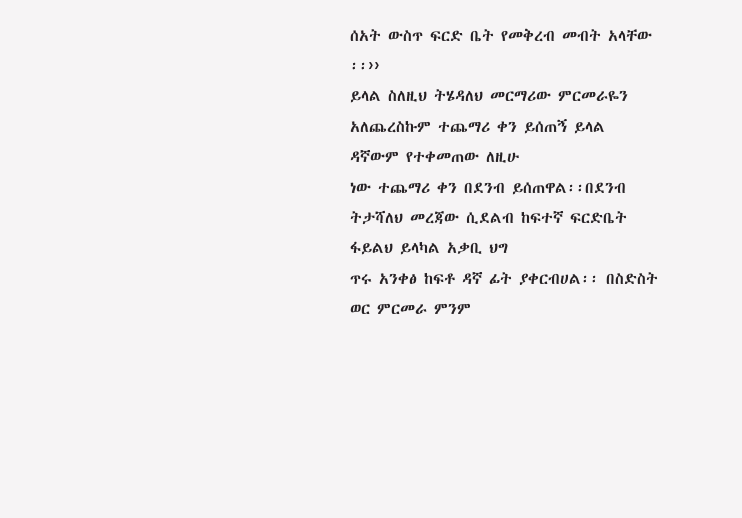ሰአት ውስጥ ፍርድ ቤት የመቅረብ መብት አላቸው ፡፡››
ይላል ስለዚህ ትሄዳለህ መርማሪው ምርመራዬን አለጨረስኩም ተጨማሪ ቀን ይሰጠኝ ይላል ዳኛውም የተቀመጠው ለዚሁ
ነው ተጨማሪ ቀን በደንብ ይሰጠዋል፡፡በደንብ ትታሻለህ መረጃው ሲደልብ ከፍተኛ ፍርድቤት ፋይልህ ይላካል አቃቢ ህግ
ጥሩ አንቀፅ ከፍቶ ዳኛ ፊት ያቀርብሀል፡፡ በስድስት ወር ምርመራ ምንም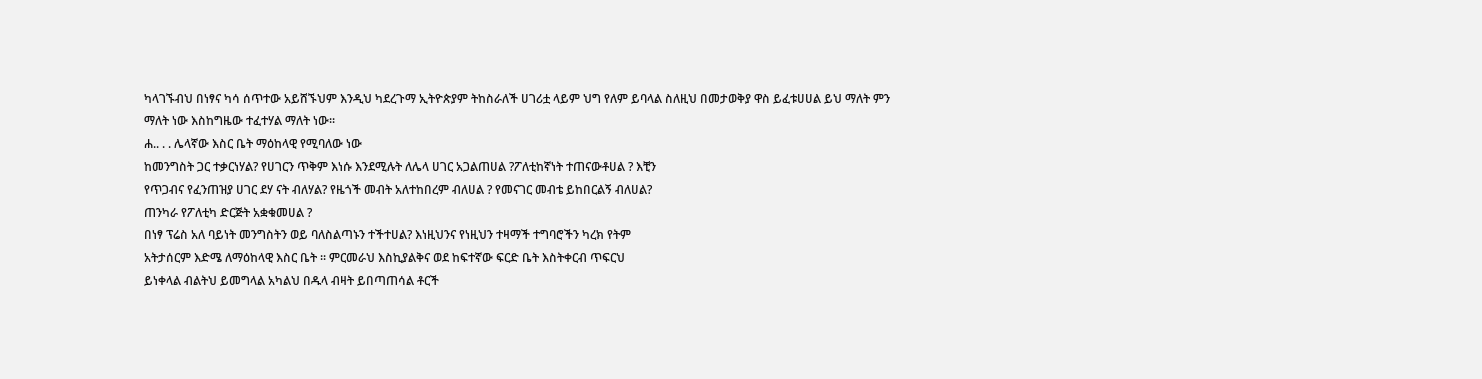ካላገኙብህ በነፃና ካሳ ሰጥተው አይሸኙህም እንዲህ ካደረጉማ ኢትዮጵያም ትከስራለች ሀገሪቷ ላይም ህግ የለም ይባላል ስለዚህ በመታወቅያ ዋስ ይፈቱሀሀል ይህ ማለት ምን
ማለት ነው እስከግዜው ተፈተሃል ማለት ነው፡፡
ሐ.. . . ሌላኛው እስር ቤት ማዕከላዊ የሚባለው ነው
ከመንግስት ጋር ተቃርነሃል? የሀገርን ጥቅም እነሱ እንደሚሉት ለሌላ ሀገር አጋልጠሀል ?ፖለቲከኛነት ተጠናውቶሀል ? እቺን
የጥጋብና የፈንጠዝያ ሀገር ደሃ ናት ብለሃል? የዜጎች መብት አለተከበረም ብለሀል ? የመናገር መብቴ ይከበርልኝ ብለሀል?
ጠንካራ የፖለቲካ ድርጅት አቋቁመሀል ?
በነፃ ፕሬስ አለ ባይነት መንግስትን ወይ ባለስልጣኑን ተችተሀል? እነዚህንና የነዚህን ተዛማች ተግባሮችን ካረክ የትም
አትታሰርም እድሜ ለማዕከላዊ እስር ቤት ፡፡ ምርመራህ እስኪያልቅና ወደ ከፍተኛው ፍርድ ቤት እስትቀርብ ጥፍርህ
ይነቀላል ብልትህ ይመግላል አካልህ በዱላ ብዛት ይበጣጠሳል ቶርች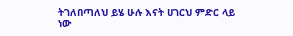ትገለበጣለህ ይሄ ሁሉ እናት ሀገርህ ምድር ላይ ነው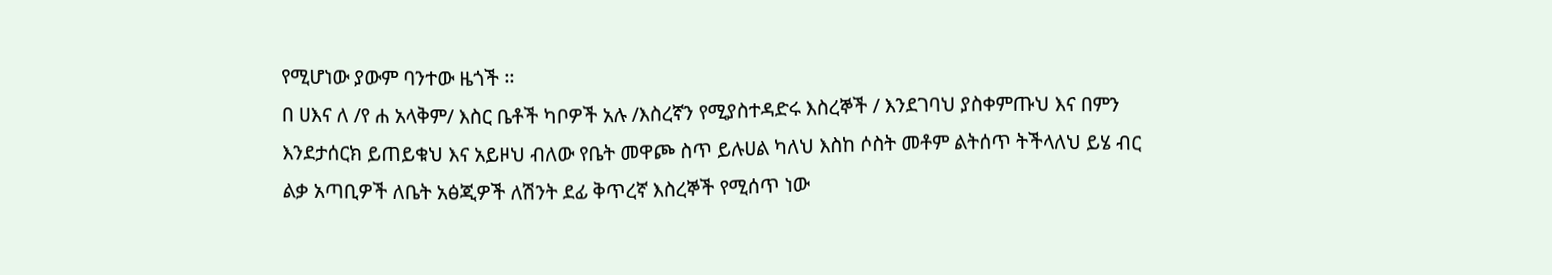የሚሆነው ያውም ባንተው ዜጎች ፡፡
በ ሀእና ለ /የ ሐ አላቅም/ እስር ቤቶች ካቦዎች አሉ /እስረኛን የሚያስተዳድሩ እስረኞች / እንደገባህ ያስቀምጡህ እና በምን
እንደታሰርክ ይጠይቁህ እና አይዞህ ብለው የቤት መዋጮ ስጥ ይሉሀል ካለህ እስከ ሶስት መቶም ልትሰጥ ትችላለህ ይሄ ብር
ልቃ አጣቢዎች ለቤት አፅጂዎች ለሽንት ደፊ ቅጥረኛ እስረኞች የሚሰጥ ነው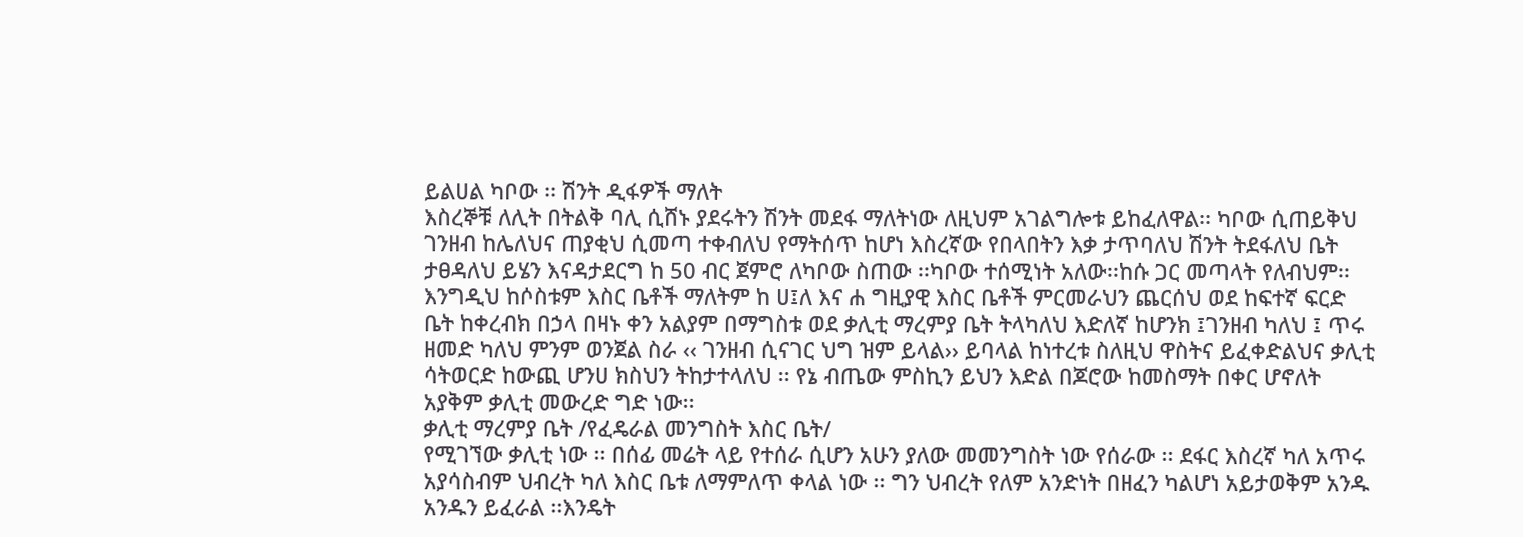ይልሀል ካቦው ፡፡ ሽንት ዲፋዎች ማለት
እስረኞቹ ለሊት በትልቅ ባሊ ሲሸኑ ያደሩትን ሽንት መደፋ ማለትነው ለዚህም አገልግሎቱ ይከፈለዋል፡፡ ካቦው ሲጠይቅህ
ገንዘብ ከሌለህና ጠያቂህ ሲመጣ ተቀብለህ የማትሰጥ ከሆነ እስረኛው የበላበትን እቃ ታጥባለህ ሽንት ትደፋለህ ቤት
ታፀዳለህ ይሄን እናዳታደርግ ከ 50 ብር ጀምሮ ለካቦው ስጠው ፡፡ካቦው ተሰሚነት አለው፡፡ከሱ ጋር መጣላት የለብህም፡፡
እንግዲህ ከሶስቱም እስር ቤቶች ማለትም ከ ሀ፤ለ እና ሐ ግዚያዊ እስር ቤቶች ምርመራህን ጨርሰህ ወደ ከፍተኛ ፍርድ
ቤት ከቀረብክ በኃላ በዛኑ ቀን አልያም በማግስቱ ወደ ቃሊቲ ማረምያ ቤት ትላካለህ እድለኛ ከሆንክ ፤ገንዘብ ካለህ ፤ ጥሩ
ዘመድ ካለህ ምንም ወንጀል ስራ ‹‹ ገንዘብ ሲናገር ህግ ዝም ይላል›› ይባላል ከነተረቱ ስለዚህ ዋስትና ይፈቀድልህና ቃሊቲ
ሳትወርድ ከውጪ ሆንሀ ክስህን ትከታተላለህ ፡፡ የኔ ብጤው ምስኪን ይህን እድል በጆሮው ከመስማት በቀር ሆኖለት
አያቅም ቃሊቲ መውረድ ግድ ነው፡፡
ቃሊቲ ማረምያ ቤት /የፈዴራል መንግስት እስር ቤት/
የሚገኘው ቃሊቲ ነው ፡፡ በሰፊ መሬት ላይ የተሰራ ሲሆን አሁን ያለው መመንግስት ነው የሰራው ፡፡ ደፋር እስረኛ ካለ አጥሩ
አያሳስብም ህብረት ካለ እስር ቤቱ ለማምለጥ ቀላል ነው ፡፡ ግን ህብረት የለም አንድነት በዘፈን ካልሆነ አይታወቅም አንዱ
አንዱን ይፈራል ፡፡እንዴት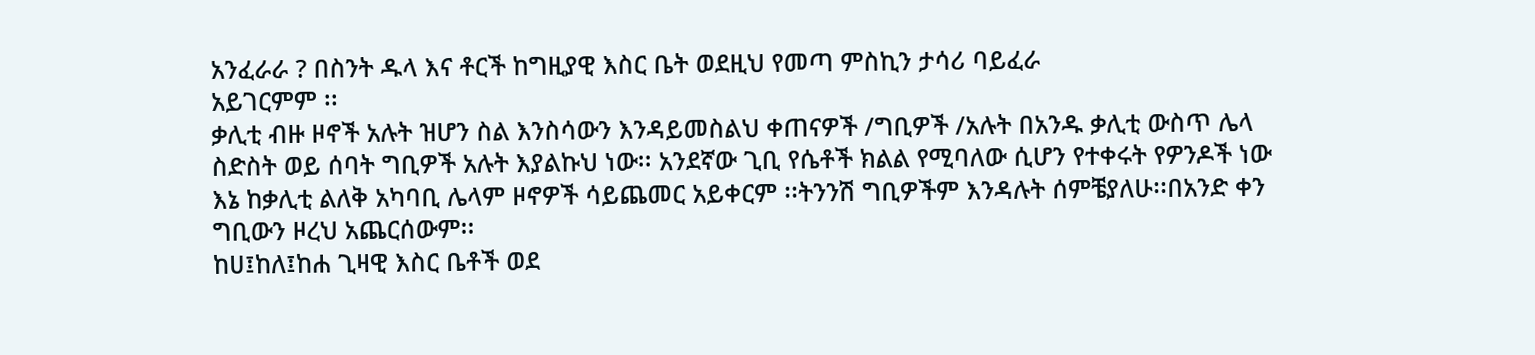አንፈራራ ? በስንት ዱላ እና ቶርች ከግዚያዊ እስር ቤት ወደዚህ የመጣ ምስኪን ታሳሪ ባይፈራ
አይገርምም ፡፡
ቃሊቲ ብዙ ዞኖች አሉት ዝሆን ስል እንስሳውን እንዳይመስልህ ቀጠናዎች /ግቢዎች /አሉት በአንዱ ቃሊቲ ውስጥ ሌላ
ስድስት ወይ ሰባት ግቢዎች አሉት እያልኩህ ነው፡፡ አንደኛው ጊቢ የሴቶች ክልል የሚባለው ሲሆን የተቀሩት የዎንዶች ነው
እኔ ከቃሊቲ ልለቅ አካባቢ ሌላም ዞኖዎች ሳይጨመር አይቀርም ፡፡ትንንሽ ግቢዎችም እንዳሉት ሰምቼያለሁ፡፡በአንድ ቀን
ግቢውን ዞረህ አጨርሰውም፡፡
ከሀ፤ከለ፤ከሐ ጊዛዊ እስር ቤቶች ወደ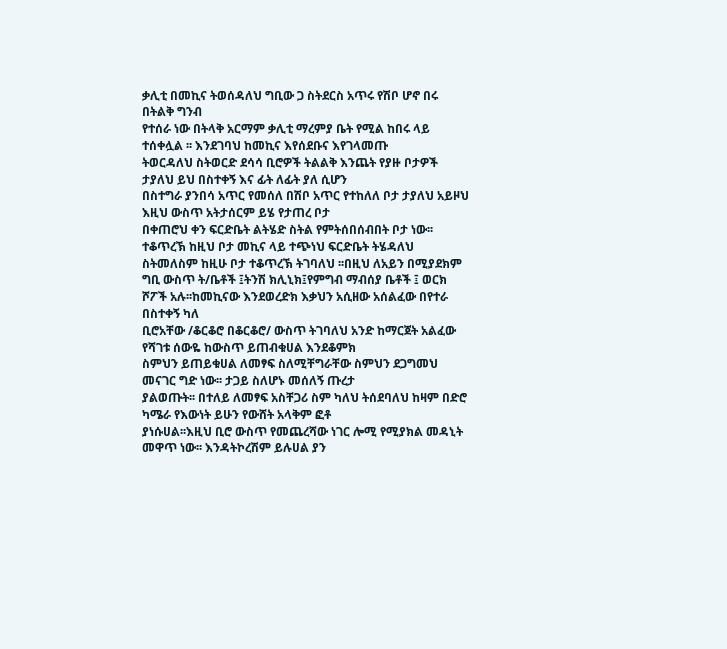ቃሊቲ በመኪና ትወሰዳለህ ግቢው ጋ ስትደርስ አጥሩ የሽቦ ሆኖ በሩ በትልቅ ግንብ
የተሰራ ነው በትላቅ አርማም ቃሊቲ ማረምያ ቤት የሚል ከበሩ ላይ ተሰቀሏል ፡፡ እንደገባህ ከመኪና እየሰደቡና እየገላመጡ
ትወርዳለህ ስትወርድ ደሳሳ ቢሮዎች ትልልቅ እንጨት የያዙ ቦታዎች ታያለህ ይህ በስተቀኝ እና ፊት ለፊት ያለ ሲሆን
በስተግራ ያንበሳ አጥር የመሰለ በሽቦ አጥር የተከለለ ቦታ ታያለህ አይዞህ እዚህ ውስጥ አትታሰርም ይሄ የታጠረ ቦታ
በቀጠሮህ ቀን ፍርድቤት ልትሄድ ስትል የምትሰበሰብበት ቦታ ነው፡፡ተቆጥረኽ ከዚህ ቦታ መኪና ላይ ተጭነህ ፍርድቤት ትሄዳለህ ስትመለስም ከዚሁ ቦታ ተቆጥረኽ ትገባለህ ፡፡በዚህ ለአይን በሚያደክም ግቢ ውስጥ ት/ቤቶች ፤ትንሽ ክሊኒክ፤የምግብ ማብሰያ ቤቶች ፤ ወርክ ሾፖች አሉ፡፡ከመኪናው እንደወረድክ እቃህን አሲዘው አሰልፈው በየተራ በስተቀኝ ካለ
ቢሮአቸው /ቆርቆሮ በቆርቆሮ/ ውስጥ ትገባለህ አንድ ከማርጀት አልፈው የሻገቱ ሰውዬ ከውስጥ ይጠብቁሀል እንደቆምክ
ስምህን ይጠይቁሀል ለመፃፍ ስለሚቸግራቸው ስምህን ደጋግመህ መናገር ግድ ነው፡፡ ታጋይ ስለሆኑ መሰለኝ ጡረታ
ያልወጡት፡፡ በተለይ ለመፃፍ አስቸጋሪ ስም ካለህ ትሰደባለህ ከዛም በድሮ ካሜራ የእውነት ይሁን የውሸት አላቅም ፎቶ
ያነሱሀል፡፡እዚህ ቢሮ ውስጥ የመጨረሻው ነገር ሎሚ የሚያክል መዳኒት መዋጥ ነው፡፡ እንዳትኮረሽም ይሉሀል ያን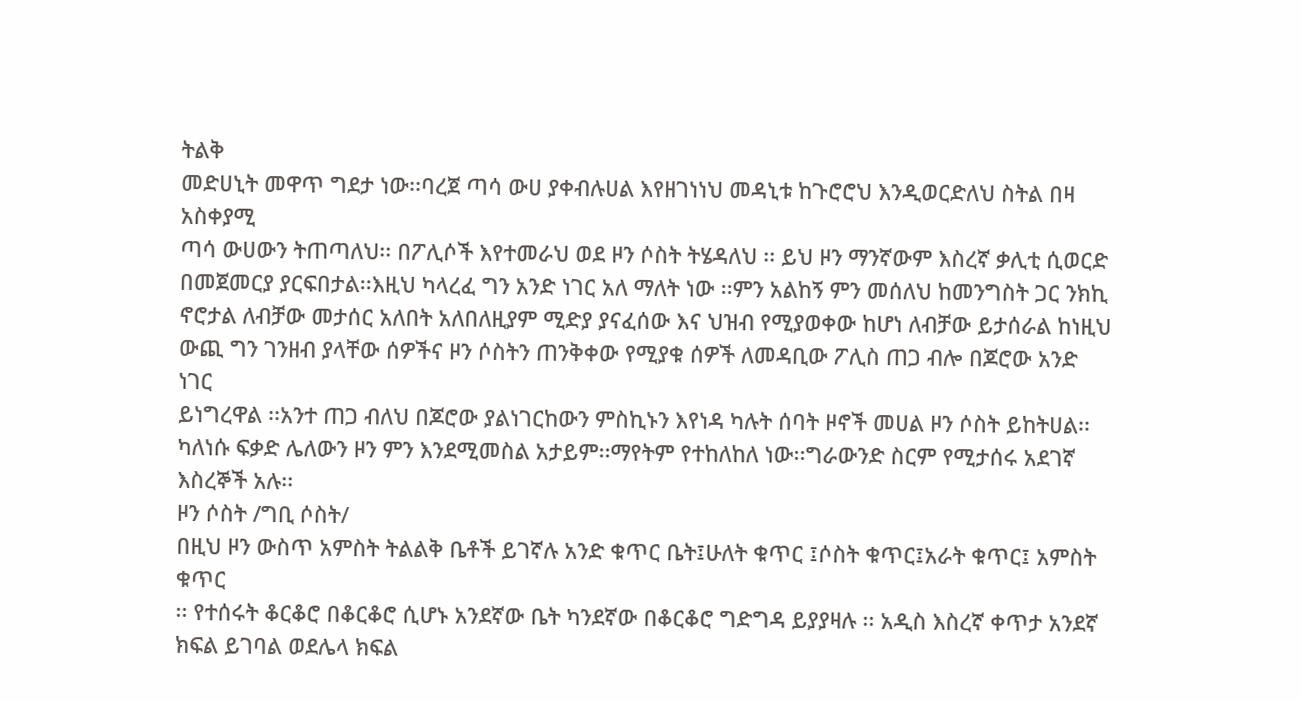ትልቅ
መድሀኒት መዋጥ ግደታ ነው፡፡ባረጀ ጣሳ ውሀ ያቀብሉሀል እየዘገነነህ መዳኒቱ ከጉሮሮህ እንዲወርድለህ ስትል በዛ አስቀያሚ
ጣሳ ውሀውን ትጠጣለህ፡፡ በፖሊሶች እየተመራህ ወደ ዞን ሶስት ትሄዳለህ ፡፡ ይህ ዞን ማንኛውም እስረኛ ቃሊቲ ሲወርድ
በመጀመርያ ያርፍበታል፡፡እዚህ ካላረፈ ግን አንድ ነገር አለ ማለት ነው ፡፡ምን አልከኝ ምን መሰለህ ከመንግስት ጋር ንክኪ
ኖሮታል ለብቻው መታሰር አለበት አለበለዚያም ሚድያ ያናፈሰው እና ህዝብ የሚያወቀው ከሆነ ለብቻው ይታሰራል ከነዚህ
ውጪ ግን ገንዘብ ያላቸው ሰዎችና ዞን ሶስትን ጠንቅቀው የሚያቁ ሰዎች ለመዳቢው ፖሊስ ጠጋ ብሎ በጆሮው አንድ ነገር
ይነግረዋል ፡፡አንተ ጠጋ ብለህ በጆሮው ያልነገርከውን ምስኪኑን እየነዳ ካሉት ሰባት ዞኖች መሀል ዞን ሶስት ይከትሀል፡፡
ካለነሱ ፍቃድ ሌለውን ዞን ምን እንደሚመስል አታይም፡፡ማየትም የተከለከለ ነው፡፡ግራውንድ ስርም የሚታሰሩ አደገኛ
እስረኞች አሉ፡፡
ዞን ሶስት /ግቢ ሶስት/
በዚህ ዞን ውስጥ አምስት ትልልቅ ቤቶች ይገኛሉ አንድ ቁጥር ቤት፤ሁለት ቁጥር ፤ሶስት ቁጥር፤አራት ቁጥር፤ አምስት ቁጥር
፡፡ የተሰሩት ቆርቆሮ በቆርቆሮ ሲሆኑ አንደኛው ቤት ካንደኛው በቆርቆሮ ግድግዳ ይያያዛሉ ፡፡ አዲስ እስረኛ ቀጥታ አንደኛ
ክፍል ይገባል ወደሌላ ክፍል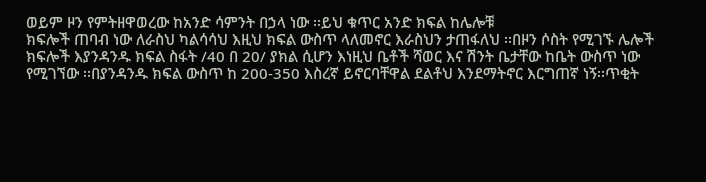ወይም ዞን የምትዘዋወረው ከአንድ ሳምንት በኃላ ነው ፡፡ይህ ቁጥር አንድ ክፍል ከሌሎቹ
ክፍሎች ጠባብ ነው ለራስህ ካልሳሳህ እዚህ ክፍል ውስጥ ላለመኖር እራስህን ታጠፋለህ ፡፡በዞን ሶስት የሚገኙ ሌሎች
ክፍሎች እያንዳንዱ ክፍል ስፋት /40 በ 20/ ያክል ሲሆን እነዚህ ቤቶች ሻወር እና ሽንት ቤታቸው ከቤት ውስጥ ነው
የሚገኘው ፡፡በያንዳንዱ ክፍል ውስጥ ከ 200-350 እስረኛ ይኖርባቸዋል ደልቶህ እንደማትኖር እርግጠኛ ነኝ፡፡ጥቂት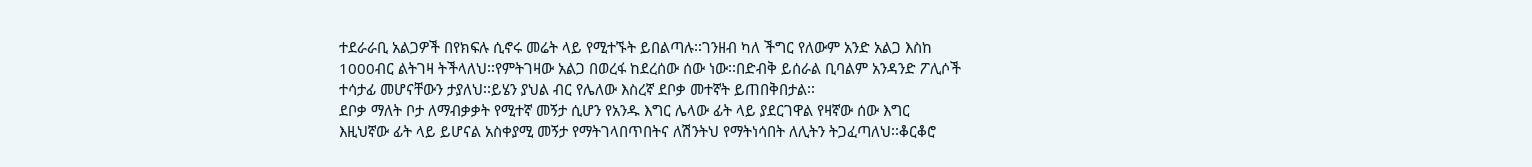ተደራራቢ አልጋዎች በየክፍሉ ሲኖሩ መሬት ላይ የሚተኙት ይበልጣሉ፡፡ገንዘብ ካለ ችግር የለውም አንድ አልጋ እስከ
1000ብር ልትገዛ ትችላለህ፡፡የምትገዛው አልጋ በወረፋ ከደረሰው ሰው ነው፡፡በድብቅ ይሰራል ቢባልም አንዳንድ ፖሊሶች
ተሳታፊ መሆናቸውን ታያለህ፡፡ይሄን ያህል ብር የሌለው እስረኛ ደቦቃ መተኛት ይጠበቅበታል፡፡
ደቦቃ ማለት ቦታ ለማብቃቃት የሚተኛ መኝታ ሲሆን የአንዱ እግር ሌላው ፊት ላይ ያደርገዋል የዛኛው ሰው እግር
እዚህኛው ፊት ላይ ይሆናል አስቀያሚ መኝታ የማትገላበጥበትና ለሽንትህ የማትነሳበት ለሊትን ትጋፈጣለህ፡፡ቆርቆሮ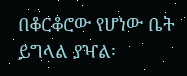በቆርቆሮው የሆነው ቤት ይግላል ያዣል፡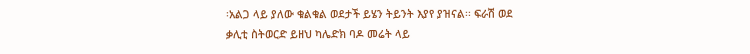፡አልጋ ላይ ያለው ቁልቁል ወደታች ይሄን ትይንት እያየ ያዝናል፡፡ ፍራሽ ወደ
ቃሊቲ ስትወርድ ይዘህ ካሌድክ ባዶ መሬት ላይ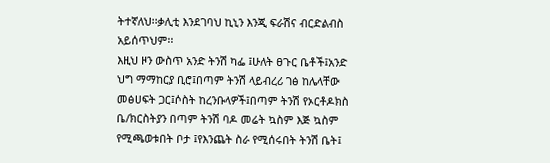ትተኛለህ፡፡ቃሊቲ እንደገባህ ኪኒን እንጂ ፍራሽና ብርድልብስ አይሰጥህም፡፡
እዚህ ዞን ውስጥ አንድ ትንሽ ካፌ ፤ሁለት ፀጉር ቤቶች፤አንድ ህግ ማማከርያ ቢሮ፤በጣም ትንሽ ላይብረሪ ገፅ ከሌላቸው
መፅሀፍት ጋር፤ሶስት ከረንቡላዎች፤በጣም ትንሽ የኦርቶዶክስ ቤ/ክርስትያን በጣም ትንሽ ባዶ መሬት ኳስም እጅ ኳስም
የሚጫወቱበት ቦታ ፤የእንጨት ስራ የሚሰሩበት ትንሽ ቤት፤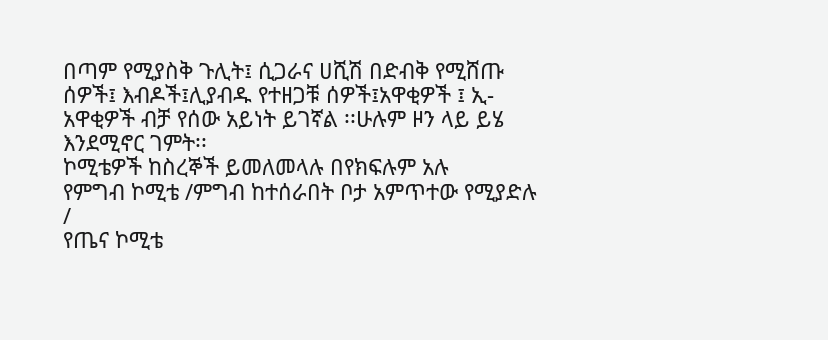በጣም የሚያስቅ ጉሊት፤ ሲጋራና ሀሺሽ በድብቅ የሚሸጡ
ሰዎች፤ እብዶች፤ሊያብዱ የተዘጋቹ ሰዎች፤አዋቂዎች ፤ ኢ-አዋቂዎች ብቻ የሰው አይነት ይገኛል ፡፡ሁሉም ዞን ላይ ይሄ
እንደሚኖር ገምት፡፡
ኮሚቴዎች ከስረኞች ይመለመላሉ በየክፍሉም አሉ
የምግብ ኮሚቴ /ምግብ ከተሰራበት ቦታ አምጥተው የሚያድሉ /
የጤና ኮሚቴ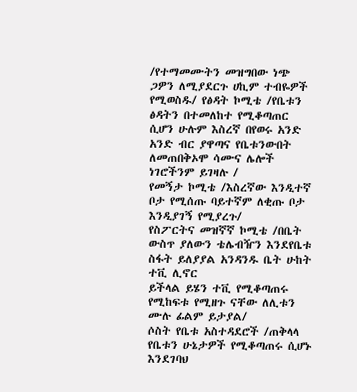/የተማመሙትን መዝግበው ነጭ ጋዎን ለሚያደርጉ ሀኪም ተብዬዎች የሚወስዱ/ የፅዳት ኮሚቴ /የቤቱን ፅዳትን በተመለከተ የሚቆጣጠር ሲሆን ሁሉም እስረኛ በየወሩ አንድ አንድ ብር ያዋጣና የቤቱንውበት ለመጠበቅኦሞ ሳሙና ሌሎች ነገሮችንም ይገዛሉ /
የመኝታ ኮሚቴ /እስረኛው እንዲተኛ ቦታ የሚሰጡ ባይተኛም ለቂጡ ቦታ እንዲያገኝ የሚያረጉ/
የስፖርትና መዝኛኛ ኮሚቴ /በቤት ውስጥ ያለውን ቴሌብዥን እንደየቤቱ ስፋት ይለያያል አንዳንዱ ቤት ሁከት ተቪ ሊኖር
ይችላል ይሄን ተቪ የሚቆጣጠሩ የሚከፍቱ የሚዘጉ ናቸው ለሊቱን ሙሉ ፊልም ይታያል/
ሶስት የቤቱ አስተዳደሮች /ጠቅላላ የቤቱን ሁኔታዎች የሚቆጣጠሩ ሲሆኑ እንደገባህ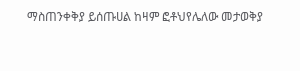ማስጠንቀቅያ ይሰጡሀል ከዛም ፎቶህየሌለው መታወቅያ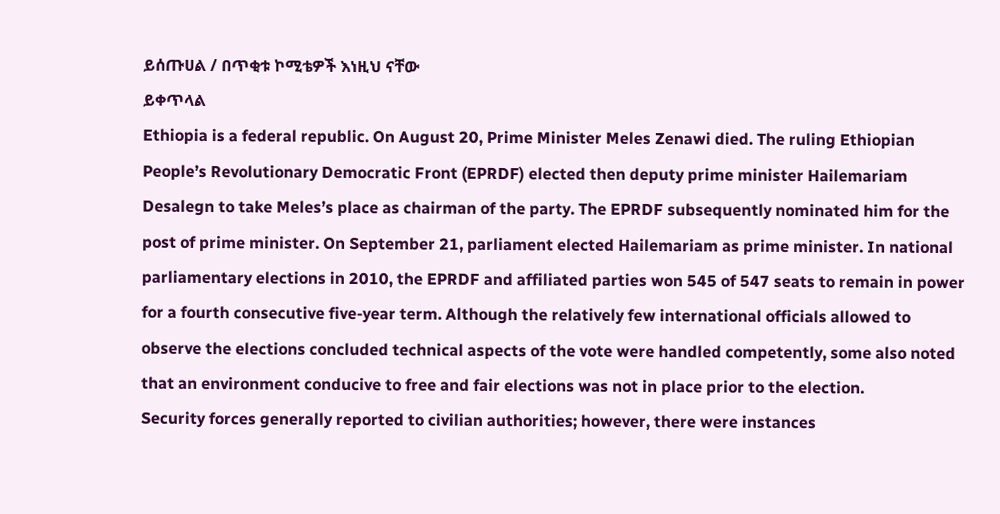ይሰጡሀል / በጥቂቱ ኮሚቴዎች እነዚህ ናቸው
ይቀጥላል
Ethiopia is a federal republic. On August 20, Prime Minister Meles Zenawi died. The ruling Ethiopian People’s Revolutionary Democratic Front (EPRDF) elected then deputy prime minister Hailemariam Desalegn to take Meles’s place as chairman of the party. The EPRDF subsequently nominated him for the post of prime minister. On September 21, parliament elected Hailemariam as prime minister. In national parliamentary elections in 2010, the EPRDF and affiliated parties won 545 of 547 seats to remain in power for a fourth consecutive five-year term. Although the relatively few international officials allowed to observe the elections concluded technical aspects of the vote were handled competently, some also noted that an environment conducive to free and fair elections was not in place prior to the election.
Security forces generally reported to civilian authorities; however, there were instances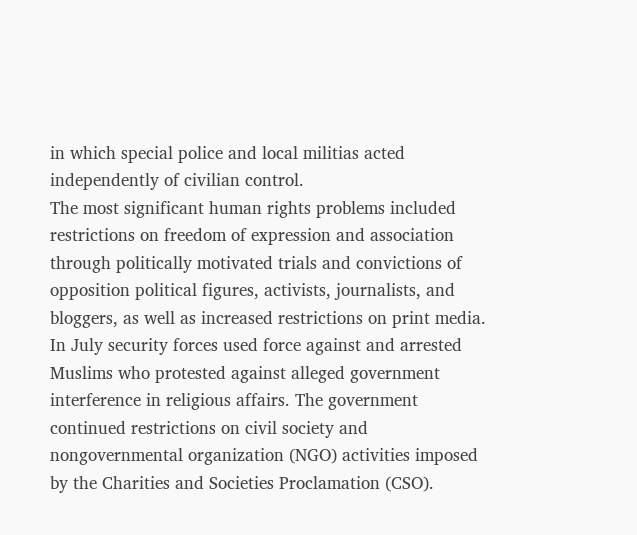in which special police and local militias acted independently of civilian control.
The most significant human rights problems included restrictions on freedom of expression and association through politically motivated trials and convictions of opposition political figures, activists, journalists, and bloggers, as well as increased restrictions on print media. In July security forces used force against and arrested Muslims who protested against alleged government interference in religious affairs. The government continued restrictions on civil society and nongovernmental organization (NGO) activities imposed by the Charities and Societies Proclamation (CSO).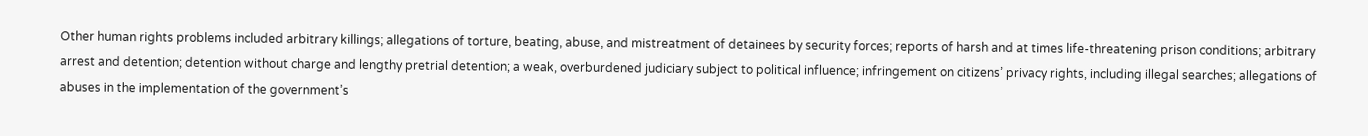Other human rights problems included arbitrary killings; allegations of torture, beating, abuse, and mistreatment of detainees by security forces; reports of harsh and at times life-threatening prison conditions; arbitrary arrest and detention; detention without charge and lengthy pretrial detention; a weak, overburdened judiciary subject to political influence; infringement on citizens’ privacy rights, including illegal searches; allegations of abuses in the implementation of the government’s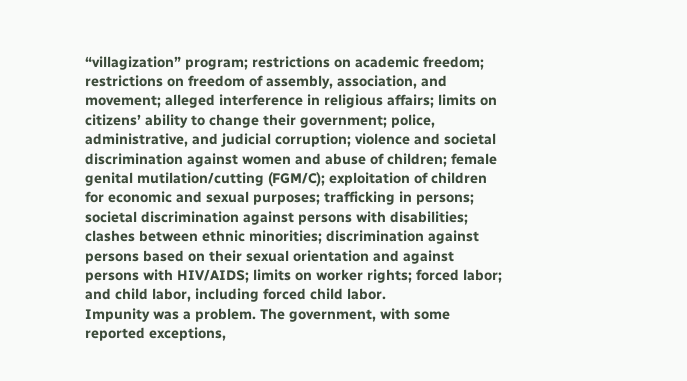“villagization” program; restrictions on academic freedom; restrictions on freedom of assembly, association, and movement; alleged interference in religious affairs; limits on citizens’ ability to change their government; police, administrative, and judicial corruption; violence and societal discrimination against women and abuse of children; female genital mutilation/cutting (FGM/C); exploitation of children for economic and sexual purposes; trafficking in persons; societal discrimination against persons with disabilities; clashes between ethnic minorities; discrimination against persons based on their sexual orientation and against persons with HIV/AIDS; limits on worker rights; forced labor; and child labor, including forced child labor.
Impunity was a problem. The government, with some reported exceptions,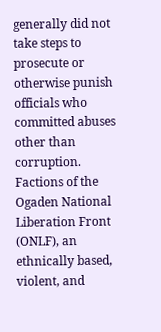generally did not take steps to prosecute or otherwise punish officials who committed abuses other than corruption.
Factions of the Ogaden National Liberation Front (ONLF), an ethnically based, violent, and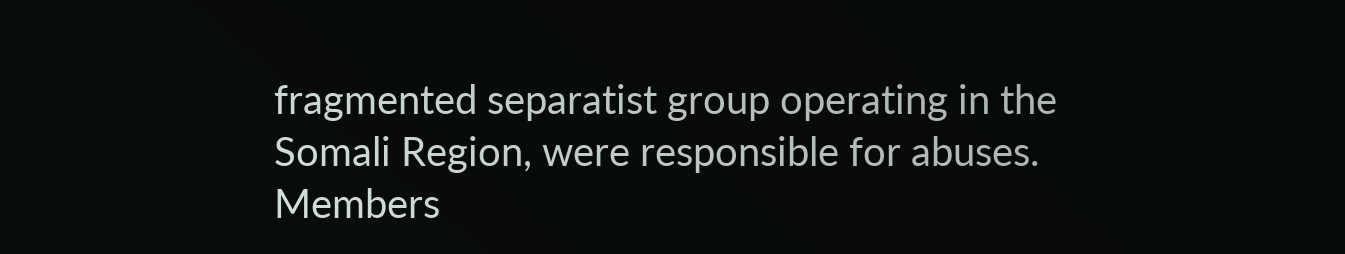fragmented separatist group operating in the Somali Region, were responsible for abuses. Members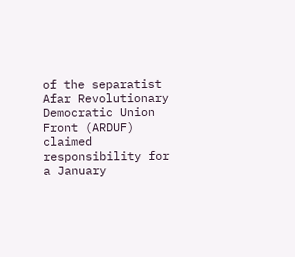of the separatist Afar Revolutionary Democratic Union Front (ARDUF) claimed responsibility for a January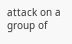attack on a group of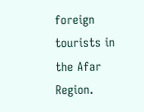foreign tourists in the Afar Region.